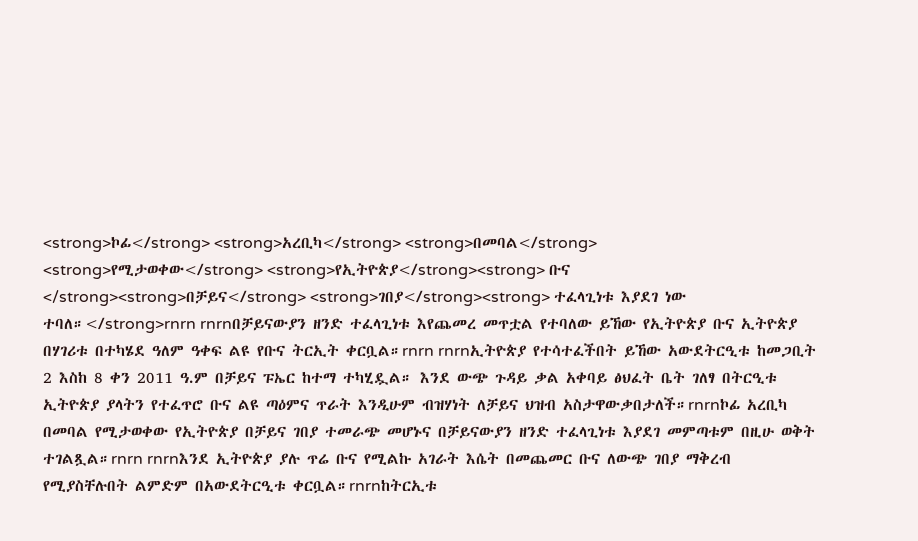<strong>ኮፊ</strong> <strong>አረቢካ</strong> <strong>በመባል</strong> <strong>የሚታወቀው</strong> <strong>የኢትዮጵያ</strong><strong> ቡና </strong><strong>በቻይና</strong> <strong>ገበያ</strong><strong> ተፈላጊነቱ እያደገ ነው ተባለ።</strong>rnrn rnrnበቻይናውያን ዘንድ ተፈላጊነቱ እየጨመረ መጥቷል የተባለው ይኸው የኢትዮጵያ ቡና ኢትዮጵያ በሃገሪቱ በተካሄደ ዓለም ዓቀፍ ልዩ የቡና ትርኢት ቀርቧል።rnrn rnrnኢትዮጵያ የተሳተፈችበት ይኸው አውደትርዒቱ ከመጋቢት 2 እስከ 8 ቀን 2011 ዓ.ም በቻይና ፑኤር ከተማ ተካሂዷል። እንደ ውጭ ጉዳይ ቃል አቀባይ ፅህፈት ቤት ገለፃ በትርዒቱ ኢትዮጵያ ያላትን የተፈጥሮ ቡና ልዩ ጣዕምና ጥራት እንዲሁም ብዝሃነት ለቻይና ህዝብ አስታዋውቃበታለች።rnrnኮፊ አረቢካ በመባል የሚታወቀው የኢትዮጵያ በቻይና ገበያ ተመራጭ መሆኑና በቻይናውያን ዘንድ ተፈላጊነቱ እያደገ መምጣቱም በዚሁ ወቅት ተገልጿል።rnrn rnrnእንደ ኢትዮጵያ ያሉ ጥሬ ቡና የሚልኩ አገራት እሴት በመጨመር ቡና ለውጭ ገበያ ማቅረብ የሚያስቸሉበት ልምድም በአውደትርዒቱ ቀርቧል።rnrnከትርኢቱ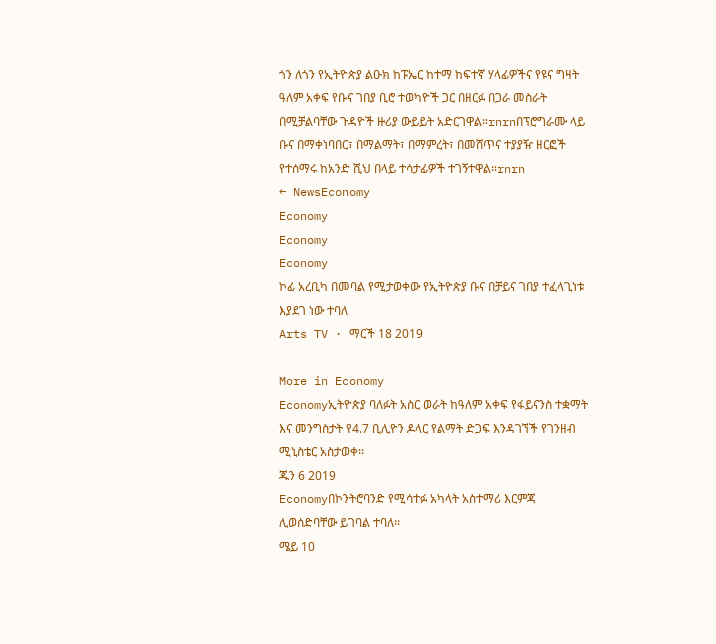ጎን ለጎን የኢትዮጵያ ልዑክ ከፑኤር ከተማ ከፍተኛ ሃላፊዎችና የዩና ግዛት ዓለም አቀፍ የቡና ገበያ ቢሮ ተወካዮች ጋር በዘርፉ በጋራ መስራት በሚቻልባቸው ጉዳዮች ዙሪያ ውይይት አድርገዋል።rnrnበፕሮግራሙ ላይ ቡና በማቀነባበር፣ በማልማት፣ በማምረት፣ በመሸጥና ተያያዥ ዘርፎች የተሰማሩ ከአንድ ሺህ በላይ ተሳታፊዎች ተገኝተዋል።rnrn
← NewsEconomy
Economy
Economy
Economy
ኮፊ አረቢካ በመባል የሚታወቀው የኢትዮጵያ ቡና በቻይና ገበያ ተፈላጊነቱ እያደገ ነው ተባለ
Arts TV · ማርች 18 2019

More in Economy
Economyኢትዮጵያ ባለፉት አስር ወራት ከዓለም አቀፍ የፋይናንስ ተቋማት እና መንግስታት የ4.7 ቢሊዮን ዶላር የልማት ድጋፍ እንዳገኘች የገንዘብ ሚኒስቴር አስታወቀ፡፡
ጁን 6 2019
Economyበኮንትሮባንድ የሚሳተፉ አካላት አስተማሪ እርምጃ ሊወሰድባቸው ይገባል ተባለ፡፡
ሜይ 10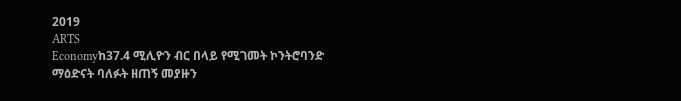2019
ARTS
Economyከ37.4 ሚሊዮን ብር በላይ የሚገመት ኮንትሮባንድ ማዕድናት ባለፉት ዘጠኝ መያዙን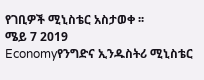የገቢዎች ሚኒስቴር አስታወቀ ፡፡
ሜይ 7 2019
Economyየንግድና ኢንዱስትሪ ሚኒስቴር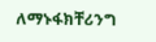ለማኑፋክቸሪንግ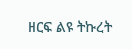ዘርፍ ልዩ ትኩረት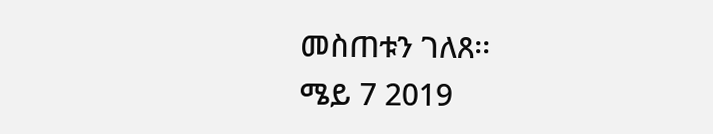መስጠቱን ገለጸ፡፡
ሜይ 7 2019